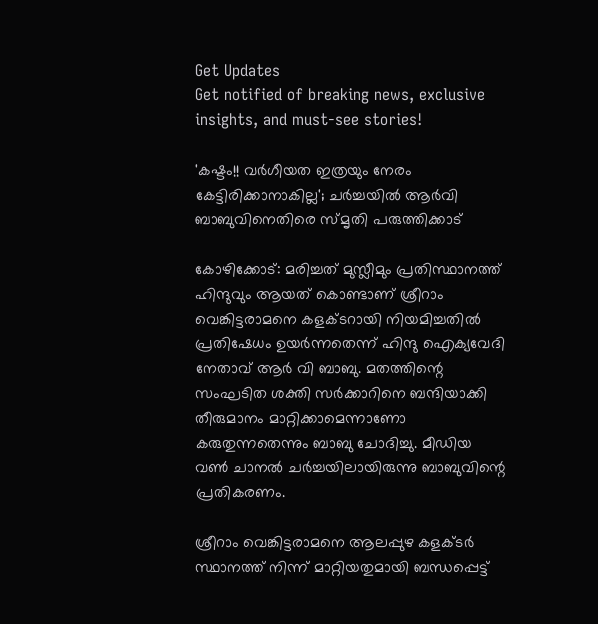Get Updates
Get notified of breaking news, exclusive insights, and must-see stories!

'കഷ്ടം!! വർഗീയത ഇത്രയും നേരം കേട്ടിരിക്കാനാകില്ല'; ചർച്ചയിൽ ആർവി ബാബുവിനെതിരെ സ്മൃതി പരുത്തിക്കാട്

കോഴിക്കോട്: മരിച്ചത് മുസ്ലീമും പ്രതിസ്ഥാനത്ത് ഹിന്ദുവും ആയത് കൊണ്ടാണ് ശ്രീറാം വെങ്കിട്ടരാമനെ കളക്ടറായി നിയമിച്ചതിൽ പ്രതിഷേധം ഉയർന്നതെന്ന് ഹിന്ദു ഐക്യവേദി നേതാവ് ആർ വി ബാബു. മതത്തിന്റെ സംഘടിത ശക്തി സർക്കാറിനെ ബന്ദിയാക്കി തീരുമാനം മാറ്റിക്കാമെന്നാണോ കരുതുന്നതെന്നും ബാബു ചോദിച്ചു. മീഡിയ വൺ ചാനൽ ചർച്ചയിലായിരുന്നു ബാബുവിന്റെ പ്രതികരണം.

ശ്രീറാം വെങ്കിട്ടരാമനെ ആലപ്പുഴ കളക്ടർ സ്ഥാനത്ത് നിന്ന് മാറ്റിയതുമായി ബന്ധപ്പെട്ട്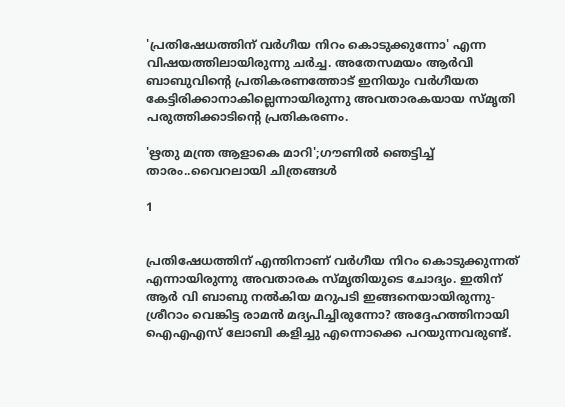'പ്രതിഷേധത്തിന് വർഗീയ നിറം കൊടുക്കുന്നോ' എന്ന വിഷയത്തിലായിരുന്നു ചർച്ച. അതേസമയം ആർവി ബാബുവിന്റെ പ്രതികരണത്തോട് ഇനിയും വർഗീയത കേട്ടിരിക്കാനാകില്ലെന്നായിരുന്നു അവതാരകയായ സ്മൃതി പരുത്തിക്കാടിന്റെ പ്രതികരണം.

'ഋതു മന്ത്ര ആളാകെ മാറി';ഗൗണിൽ ഞെട്ടിച്ച് താരം..വൈറലായി ചിത്രങ്ങൾ

1


പ്രതിഷേധത്തിന് എന്തിനാണ് വർഗീയ നിറം കൊടുക്കുന്നത് എന്നായിരുന്നു അവതാരക സ്മൃതിയുടെ ചോദ്യം. ഇതിന് ആർ വി ബാബു നൽകിയ മറുപടി ഇങ്ങനെയായിരുന്നു-ശ്രീറാം വെങ്കിട്ട രാമന്‍ മദ്യപിച്ചിരുന്നോ? അദ്ദേഹത്തിനായി ഐഎഎസ് ലോബി കളിച്ചു എന്നൊക്കെ പറയുന്നവരുണ്ട്.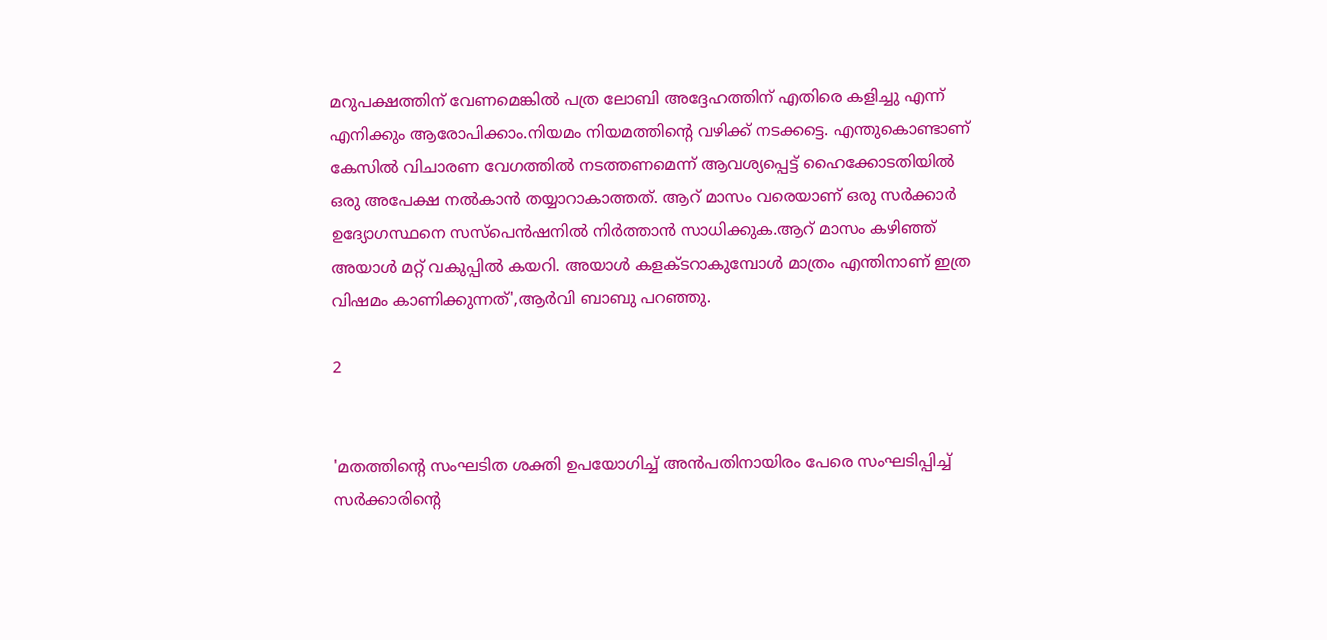മറുപക്ഷത്തിന് വേണമെങ്കില്‍ പത്ര ലോബി അദ്ദേഹത്തിന് എതിരെ കളിച്ചു എന്ന് എനിക്കും ആരോപിക്കാം.നിയമം നിയമത്തിന്റെ വഴിക്ക് നടക്കട്ടെ. എന്തുകൊണ്ടാണ് കേസിൽ വിചാരണ വേഗത്തിൽ നടത്തണമെന്ന് ആവശ്യപ്പെട്ട് ഹൈക്കോടതിയിൽ ഒരു അപേക്ഷ നൽകാൻ തയ്യാറാകാത്തത്. ആറ് മാസം വരെയാണ് ഒരു സർക്കാർ ഉദ്യോഗസ്ഥനെ സസ്പെൻഷനിൽ നിർത്താൻ സാധിക്കുക.ആറ് മാസം കഴിഞ്ഞ് അയാൾ മറ്റ് വകുപ്പിൽ കയറി. അയാൾ കളക്ടറാകുമ്പോൾ മാത്രം എന്തിനാണ് ഇത്ര വിഷമം കാണിക്കുന്നത്',ആർവി ബാബു പറഞ്ഞു.

2


'മതത്തിന്റെ സംഘടിത ശക്തി ഉപയോഗിച്ച് അൻപതിനായിരം പേരെ സംഘടിപ്പിച്ച് സർക്കാരിന്റെ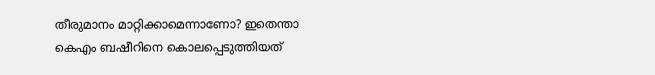തീരുമാനം മാറ്റിക്കാമെന്നാണോ? ഇതെന്താ കെഎം ബഷീറിനെ കൊലപ്പെടുത്തിയത്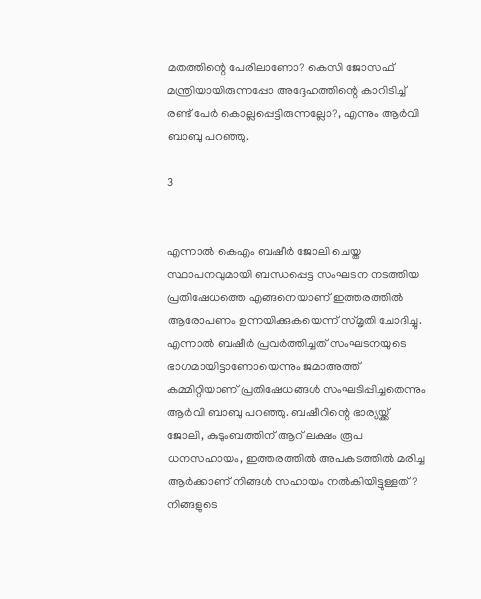മതത്തിന്റെ പേരിലാണോ? കെസി ജോസഫ് മന്ത്രിയായിരുന്നപ്പോ അദ്ദേഹത്തിന്റെ കാറിടിച്ച് രണ്ട് പേർ കൊല്ലപ്പെട്ടിരുന്നല്ലോ?, എന്നും ആർവി ബാബു പറഞ്ഞു.

3


എന്നാൽ കെഎം ബഷീർ ജോലി ചെയ്ത സ്ഥാപനവുമായി ബന്ധപ്പെട്ട സംഘടന നടത്തിയ പ്രതിഷേധത്തെ എങ്ങനെയാണ് ഇത്തരത്തിൽ ആരോപണം ഉന്നയിക്കുകയെന്ന് സ്മൃതി ചോദിച്ചു. എന്നാൽ ബഷീർ പ്രവർത്തിച്ചത് സംഘടനയുടെ ഭാഗമായിട്ടാണോയെന്നും ജമാഅത്ത് കമ്മിറ്റിയാണ് പ്രതിഷേധങ്ങൾ സംഘടിപ്പിച്ചതെന്നും ആർവി ബാബു പറഞ്ഞു. ബഷീറിന്റെ ഭാര്യയ്ക്ക് ജോലി, കുടുംബത്തിന് ആറ് ലക്ഷം രൂപ ധനസഹായം, ഇത്തരത്തിൽ അപകടത്തിൽ മരിച്ച ആർക്കാണ് നിങ്ങൾ സഹായം നൽകിയിട്ടുള്ളത്? നിങ്ങളുടെ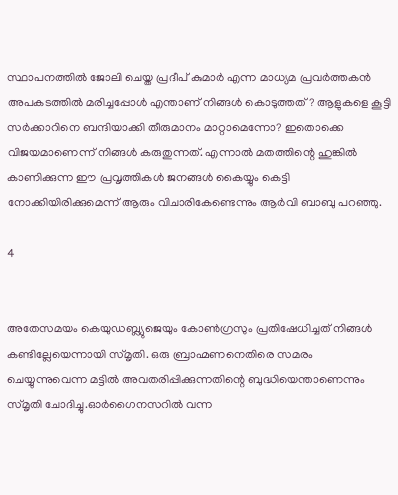സ്ഥാപനത്തിൽ ജോലി ചെയ്ത പ്രദീപ് കുമാർ എന്ന മാധ്യമ പ്രവർത്തകൻ അപകടത്തിൽ മരിച്ചപ്പോൾ എന്താണ് നിങ്ങൾ കൊടുത്തത്? ആളുകളെ കൂട്ടി സർക്കാറിനെ ബന്ദിയാക്കി തീരുമാനം മാറ്റാമെന്നോ? ഇതൊക്കെ വിജയമാണെന്ന് നിങ്ങൾ കരുതുന്നത്. എന്നാൽ മതത്തിന്റെ ഹുങ്കിൽ കാണിക്കുന്ന ഈ പ്രവൃത്തികൾ ജനങ്ങൾ കൈയ്യും കെട്ടി നോക്കിയിരിക്കുമെന്ന് ആരും വിചാരികേണ്ടെന്നും ആർവി ബാബു പറഞ്ഞു.

4


അതേസമയം കെയുഡബ്ല്യുജെയും കോൺഗ്രസും പ്രതിഷേധിച്ചത് നിങ്ങൾ കണ്ടില്ലേയെന്നായി സ്മൃതി. ഒരു ബ്രാഹ്മണനെതിരെ സമരം ചെയ്യുന്നുവെന്ന മട്ടിൽ അവതരിപ്പിക്കുന്നതിന്റെ ബുദ്ധിയെന്താണെന്നും സ്മൃതി ചോദിച്ചു.ഓർഗൈനസറിൽ വന്ന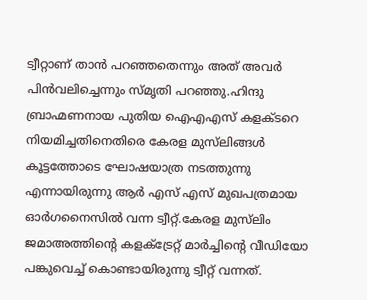ട്വീറ്റാണ് താൻ പറഞ്ഞതെന്നും അത് അവർ പിൻവലിച്ചെന്നും സ്മൃതി പറഞ്ഞു.ഹിന്ദു ബ്രാഹ്മണനായ പുതിയ ഐഎഎസ് കളക്ടറെ നിയമിച്ചതിനെതിരെ കേരള മുസ്‌ലിങ്ങള്‍ കൂട്ടത്തോടെ ഘോഷയാത്ര നടത്തുന്നു എന്നായിരുന്നു ആർ എസ് എസ് മുഖപത്രമായ ഓർഗനൈസിൽ വന്ന ട്വീറ്റ്.കേരള മുസ്‌ലിം ജമാഅത്തിന്റെ കളക്ട്രേറ്റ് മാര്‍ച്ചിന്റെ വീഡിയോ പങ്കുവെച്ച് കൊണ്ടായിരുന്നു ട്വീറ്റ് വന്നത്.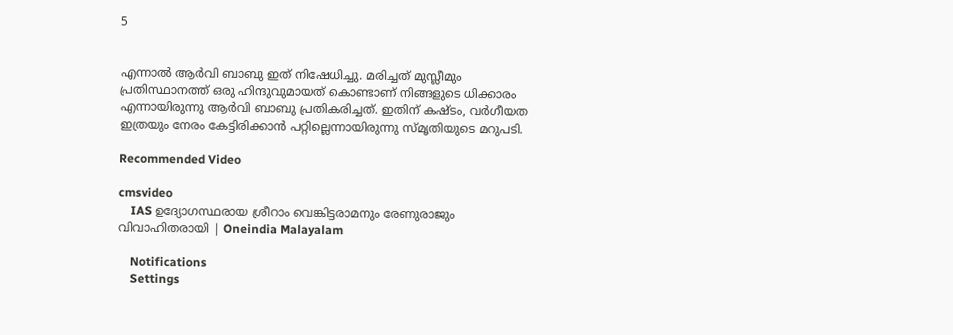5


എന്നാൽ ആർവി ബാബു ഇത് നിഷേധിച്ചു. മരിച്ചത് മുസ്ലീമും പ്രതിസ്ഥാനത്ത് ഒരു ഹിന്ദുവുമായത് കൊണ്ടാണ് നിങ്ങളുടെ ധിക്കാരം എന്നായിരുന്നു ആർവി ബാബു പ്രതികരിച്ചത്. ഇതിന് കഷ്ടം, വർഗീയത ഇത്രയും നേരം കേട്ടിരിക്കാൻ പറ്റില്ലെന്നായിരുന്നു സ്മൃതിയുടെ മറുപടി.

Recommended Video

cmsvideo
    IAS ഉദ്യോഗസ്ഥരായ ശ്രീറാം വെങ്കിട്ടരാമനും രേണുരാജും വിവാഹിതരായി | Oneindia Malayalam

    Notifications
    Settings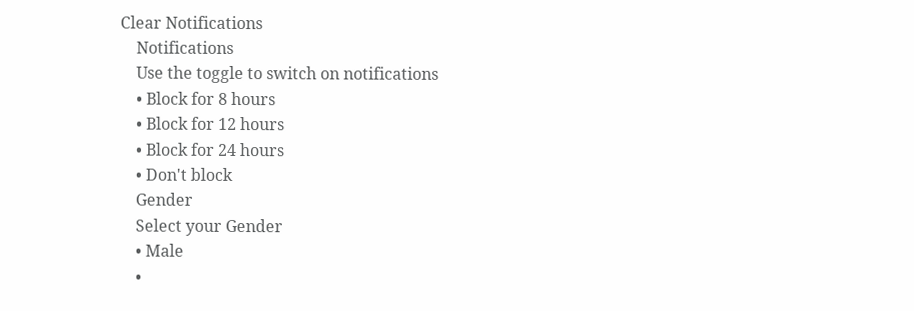Clear Notifications
    Notifications
    Use the toggle to switch on notifications
    • Block for 8 hours
    • Block for 12 hours
    • Block for 24 hours
    • Don't block
    Gender
    Select your Gender
    • Male
    •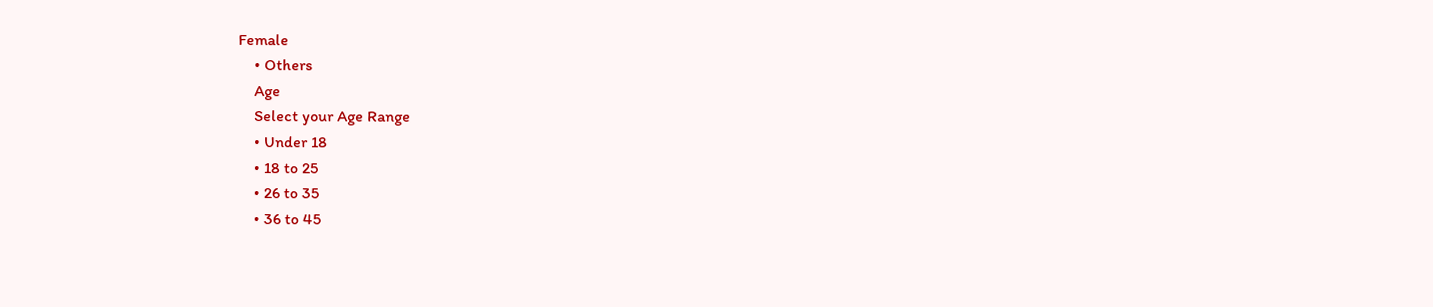Female
    • Others
    Age
    Select your Age Range
    • Under 18
    • 18 to 25
    • 26 to 35
    • 36 to 45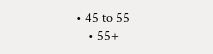• 45 to 55
    • 55+